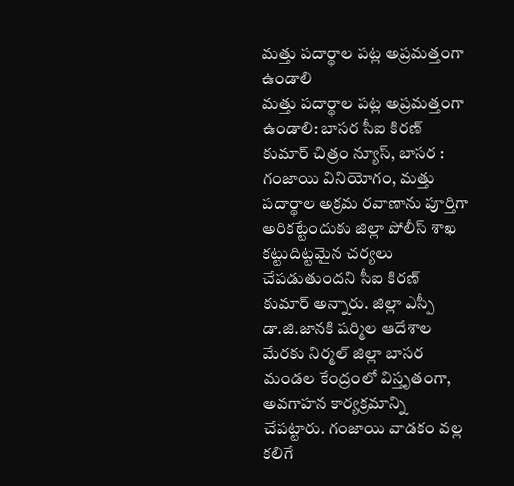మత్తు పదార్థాల పట్ల అప్రమత్తంగా ఉండాలి
మత్తు పదార్థాల పట్ల అప్రమత్తంగా ఉండాలి: బాసర సీఐ కిరణ్ కుమార్ చిత్రం న్యూస్, బాసర : గంజాయి వినియోగం, మత్తు పదార్థాల అక్రమ రవాణాను పూర్తిగా అరికట్టేందుకు జిల్లా పోలీస్ శాఖ కట్టుదిట్టమైన చర్యలు చేపడుతుందని సీఐ కిరణ్ కుమార్ అన్నారు. జిల్లా ఎస్పీ డా.జి.జానకి షర్మిల ఆదేశాల మేరకు నిర్మల్ జిల్లా బాసర మండల కేంద్రంలో విస్తృతంగా, అవగాహన కార్యక్రమాన్ని చేపట్టారు. గంజాయి వాడకం వల్ల కలిగే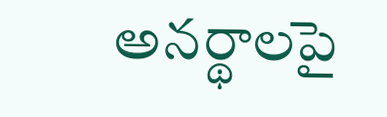అనర్థాలపై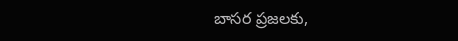బాసర ప్రజలకు,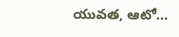యువత, ఆటో...